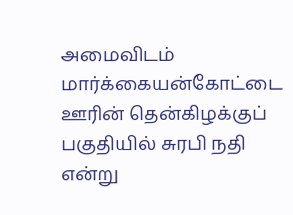அமைவிடம்
மார்க்கையன்கோட்டை ஊரின் தென்கிழக்குப் பகுதியில் சுரபி நதி என்று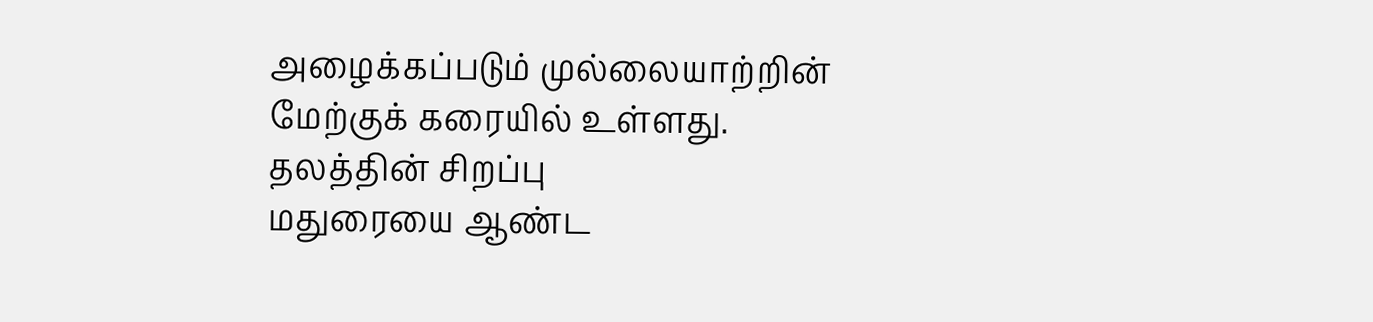அழைக்கப்படும் முல்லையாற்றின் மேற்குக் கரையில் உள்ளது.
தலத்தின் சிறப்பு
மதுரையை ஆண்ட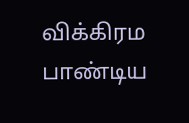விக்கிரம பாண்டிய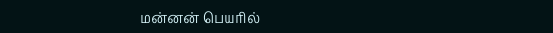மன்னன் பெயரில்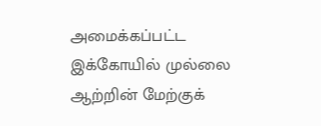அமைக்கப்பட்ட இக்கோயில் முல்லை ஆற்றின் மேற்குக்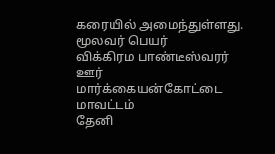கரையில் அமைந்துள்ளது.
மூலவர் பெயர்
விக்கிரம பாண்டீஸ்வரர்
ஊர்
மார்க்கையன்கோட்டை
மாவட்டம்
தேனி